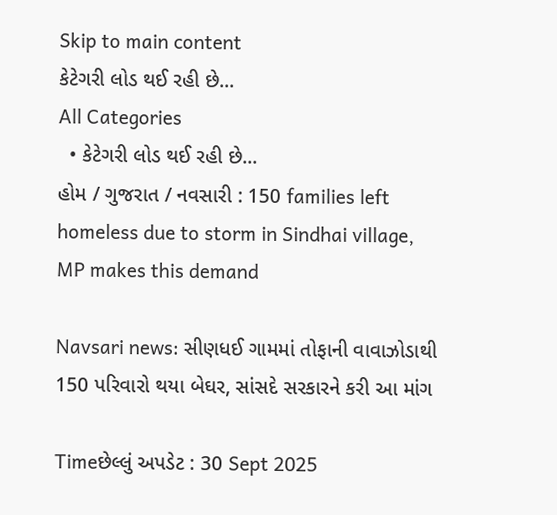Skip to main content
કેટેગરી લોડ થઈ રહી છે...
All Categories
  • કેટેગરી લોડ થઈ રહી છે...
હોમ / ગુજરાત / નવસારી : 150 families left homeless due to storm in Sindhai village, MP makes this demand

Navsari news: સીણધઈ ગામમાં તોફાની વાવાઝોડાથી 150 પરિવારો થયા બેઘર, સાંસદે સરકારને કરી આ માંગ

Timeછેલ્લું અપડેટ : 30 Sept 2025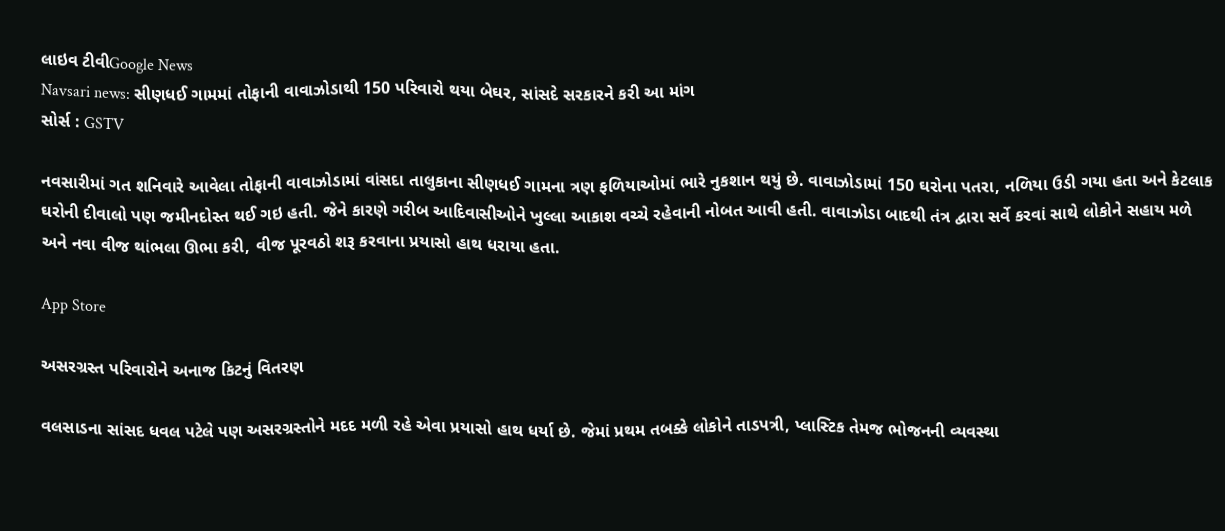લાઇવ ટીવીGoogle News
Navsari news: સીણધઈ ગામમાં તોફાની વાવાઝોડાથી 150 પરિવારો થયા બેઘર, સાંસદે સરકારને કરી આ માંગ
સોર્સ : GSTV

નવસારીમાં ગત શનિવારે આવેલા તોફાની વાવાઝોડામાં વાંસદા તાલુકાના સીણધઈ ગામના ત્રણ ફળિયાઓમાં ભારે નુકશાન થયું છે. વાવાઝોડામાં 150 ઘરોના પતરા, નળિયા ઉડી ગયા હતા અને કેટલાક ઘરોની દીવાલો પણ જમીનદોસ્ત થઈ ગઇ હતી. જેને કારણે ગરીબ આદિવાસીઓને ખુલ્લા આકાશ વચ્ચે રહેવાની નોબત આવી હતી. વાવાઝોડા બાદથી તંત્ર દ્વારા સર્વે કરવાં સાથે લોકોને સહાય મળે અને નવા વીજ થાંભલા ઊભા કરી, વીજ પૂરવઠો શરૂ કરવાના પ્રયાસો હાથ ધરાયા હતા.

App Store

અસરગ્રસ્ત પરિવારોને અનાજ કિટનું વિતરણ

વલસાડના સાંસદ ધવલ પટેલે પણ અસરગ્રસ્તોને મદદ મળી રહે એવા પ્રયાસો હાથ ધર્યા છે. જેમાં પ્રથમ તબક્કે લોકોને તાડપત્રી, પ્લાસ્ટિક તેમજ ભોજનની વ્યવસ્થા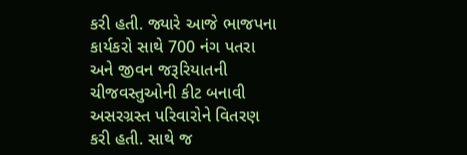કરી હતી. જ્યારે આજે ભાજપના કાર્યકરો સાથે 700 નંગ પતરા અને જીવન જરૂરિયાતની ચીજવસ્તુઓની કીટ બનાવી અસરગ્રસ્ત પરિવારોને વિતરણ કરી હતી. સાથે જ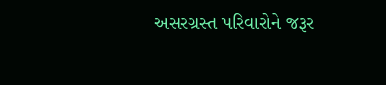અસરગ્રસ્ત પરિવારોને જરૂર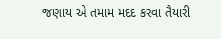જણાય એ તમામ મદદ કરવા તૈયારી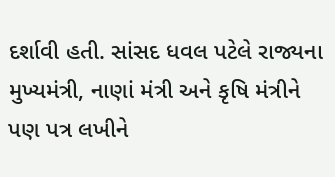દર્શાવી હતી. સાંસદ ધવલ પટેલે રાજ્યના મુખ્યમંત્રી, નાણાં મંત્રી અને કૃષિ મંત્રીને પણ પત્ર લખીને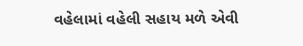વહેલામાં વહેલી સહાય મળે એવી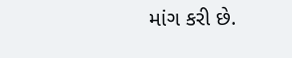માંગ કરી છે.